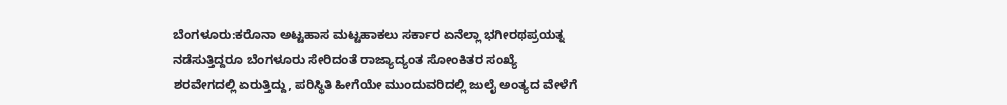ಬೆಂಗಳೂರು:ಕರೊನಾ ಅಟ್ಟಹಾಸ ಮಟ್ಟಹಾಕಲು ಸರ್ಕಾರ ಏನೆಲ್ಲಾ ಭಗೀರಥಪ್ರಯತ್ನ ನಡೆಸುತ್ತಿದ್ದರೂ ಬೆಂಗಳೂರು ಸೇರಿದಂತೆ ರಾಜ್ಯಾದ್ಯಂತ ಸೋಂಕಿತರ ಸಂಖ್ಯೆ ಶರವೇಗದಲ್ಲಿ ಏರುತ್ತಿದ್ದು, ಪರಿಸ್ಥಿತಿ ಹೀಗೆಯೇ ಮುಂದುವರಿದಲ್ಲಿ ಜುಲೈ ಅಂತ್ಯದ ವೇಳೆಗೆ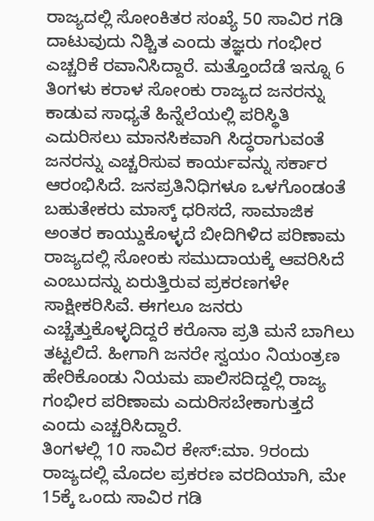ರಾಜ್ಯದಲ್ಲಿ ಸೋಂಕಿತರ ಸಂಖ್ಯೆ 50 ಸಾವಿರ ಗಡಿ ದಾಟುವುದು ನಿಶ್ಚಿತ ಎಂದು ತಜ್ಞರು ಗಂಭೀರ ಎಚ್ಚರಿಕೆ ರವಾನಿಸಿದ್ದಾರೆ. ಮತ್ತೊಂದೆಡೆ ಇನ್ನೂ 6 ತಿಂಗಳು ಕರಾಳ ಸೋಂಕು ರಾಜ್ಯದ ಜನರನ್ನು ಕಾಡುವ ಸಾಧ್ಯತೆ ಹಿನ್ನೆಲೆಯಲ್ಲಿ ಪರಿಸ್ಥಿತಿ ಎದುರಿಸಲು ಮಾನಸಿಕವಾಗಿ ಸಿದ್ಧರಾಗುವಂತೆ ಜನರನ್ನು ಎಚ್ಚರಿಸುವ ಕಾರ್ಯವನ್ನು ಸರ್ಕಾರ ಆರಂಭಿಸಿದೆ. ಜನಪ್ರತಿನಿಧಿಗಳೂ ಒಳಗೊಂಡಂತೆ ಬಹುತೇಕರು ಮಾಸ್ಕ್ ಧರಿಸದೆ, ಸಾಮಾಜಿಕ ಅಂತರ ಕಾಯ್ದುಕೊಳ್ಳದೆ ಬೀದಿಗಿಳಿದ ಪರಿಣಾಮ ರಾಜ್ಯದಲ್ಲಿ ಸೋಂಕು ಸಮುದಾಯಕ್ಕೆ ಆವರಿಸಿದೆ ಎಂಬುದನ್ನು ಏರುತ್ತಿರುವ ಪ್ರಕರಣಗಳೇ ಸಾಕ್ಷೀಕರಿಸಿವೆ. ಈಗಲೂ ಜನರು ಎಚ್ಚೆತ್ತುಕೊಳ್ಳದಿದ್ದರೆ ಕರೊನಾ ಪ್ರತಿ ಮನೆ ಬಾಗಿಲು ತಟ್ಟಲಿದೆ. ಹೀಗಾಗಿ ಜನರೇ ಸ್ವಯಂ ನಿಯಂತ್ರಣ ಹೇರಿಕೊಂಡು ನಿಯಮ ಪಾಲಿಸದಿದ್ದಲ್ಲಿ ರಾಜ್ಯ ಗಂಭೀರ ಪರಿಣಾಮ ಎದುರಿಸಬೇಕಾಗುತ್ತದೆ ಎಂದು ಎಚ್ಚರಿಸಿದ್ದಾರೆ.
ತಿಂಗಳಲ್ಲಿ 10 ಸಾವಿರ ಕೇಸ್:ಮಾ. 9ರಂದು ರಾಜ್ಯದಲ್ಲಿ ಮೊದಲ ಪ್ರಕರಣ ವರದಿಯಾಗಿ, ಮೇ 15ಕ್ಕೆ ಒಂದು ಸಾವಿರ ಗಡಿ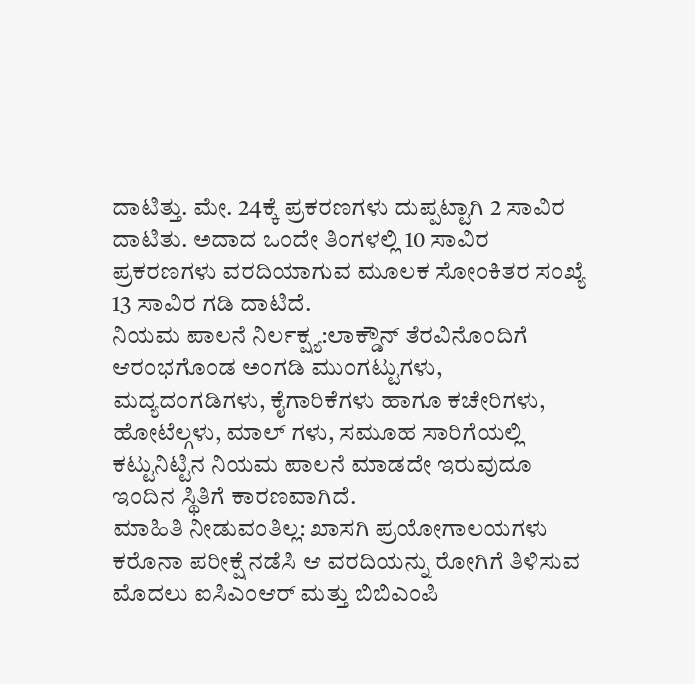ದಾಟಿತ್ತು. ಮೇ. 24ಕ್ಕೆ ಪ್ರಕರಣಗಳು ದುಪ್ಪಟ್ಟಾಗಿ 2 ಸಾವಿರ ದಾಟಿತು. ಅದಾದ ಒಂದೇ ತಿಂಗಳಲ್ಲಿ 10 ಸಾವಿರ ಪ್ರಕರಣಗಳು ವರದಿಯಾಗುವ ಮೂಲಕ ಸೋಂಕಿತರ ಸಂಖ್ಯೆ 13 ಸಾವಿರ ಗಡಿ ದಾಟಿದೆ.
ನಿಯಮ ಪಾಲನೆ ನಿರ್ಲಕ್ಷ್ಯ:ಲಾಕ್ಡೌನ್ ತೆರವಿನೊಂದಿಗೆ ಆರಂಭಗೊಂಡ ಅಂಗಡಿ ಮುಂಗಟ್ಟುಗಳು, ಮದ್ಯದಂಗಡಿಗಳು, ಕೈಗಾರಿಕೆಗಳು ಹಾಗೂ ಕಚೇರಿಗಳು, ಹೋಟೆಲ್ಗಳು, ಮಾಲ್ ಗಳು, ಸಮೂಹ ಸಾರಿಗೆಯಲ್ಲಿ ಕಟ್ಟುನಿಟ್ಟಿನ ನಿಯಮ ಪಾಲನೆ ಮಾಡದೇ ಇರುವುದೂ ಇಂದಿನ ಸ್ಥಿತಿಗೆ ಕಾರಣವಾಗಿದೆ.
ಮಾಹಿತಿ ನೀಡುವಂತಿಲ್ಲ: ಖಾಸಗಿ ಪ್ರಯೋಗಾಲಯಗಳು ಕರೊನಾ ಪರೀಕ್ಷೆ ನಡೆಸಿ ಆ ವರದಿಯನ್ನು ರೋಗಿಗೆ ತಿಳಿಸುವ ಮೊದಲು ಐಸಿಎಂಆರ್ ಮತ್ತು ಬಿಬಿಎಂಪಿ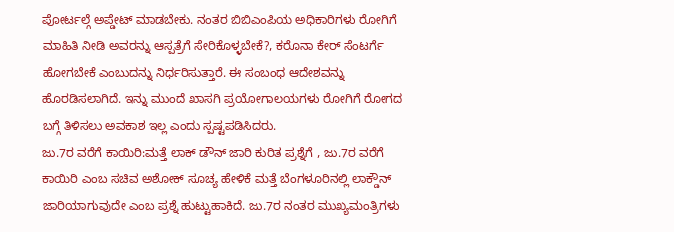ಪೋರ್ಟಲ್ಗೆ ಅಪ್ಡೇಟ್ ಮಾಡಬೇಕು. ನಂತರ ಬಿಬಿಎಂಪಿಯ ಅಧಿಕಾರಿಗಳು ರೋಗಿಗೆ ಮಾಹಿತಿ ನೀಡಿ ಅವರನ್ನು ಆಸ್ಪತ್ರೆಗೆ ಸೇರಿಕೊಳ್ಳಬೇಕೆ?, ಕರೊನಾ ಕೇರ್ ಸೆಂಟರ್ಗೆ ಹೋಗಬೇಕೆ ಎಂಬುದನ್ನು ನಿರ್ಧರಿಸುತ್ತಾರೆ. ಈ ಸಂಬಂಧ ಆದೇಶವನ್ನು ಹೊರಡಿಸಲಾಗಿದೆ. ಇನ್ನು ಮುಂದೆ ಖಾಸಗಿ ಪ್ರಯೋಗಾಲಯಗಳು ರೋಗಿಗೆ ರೋಗದ ಬಗ್ಗೆ ತಿಳಿಸಲು ಅವಕಾಶ ಇಲ್ಲ ಎಂದು ಸ್ಪಷ್ಟಪಡಿಸಿದರು.
ಜು.7ರ ವರೆಗೆ ಕಾಯಿರಿ:ಮತ್ತೆ ಲಾಕ್ ಡೌನ್ ಜಾರಿ ಕುರಿತ ಪ್ರಶ್ನೆಗೆ , ಜು.7ರ ವರೆಗೆ ಕಾಯಿರಿ ಎಂಬ ಸಚಿವ ಅಶೋಕ್ ಸೂಚ್ಯ ಹೇಳಿಕೆ ಮತ್ತೆ ಬೆಂಗಳೂರಿನಲ್ಲಿ ಲಾಕ್ಡೌನ್ ಜಾರಿಯಾಗುವುದೇ ಎಂಬ ಪ್ರಶ್ನೆ ಹುಟ್ಟುಹಾಕಿದೆ. ಜು.7ರ ನಂತರ ಮುಖ್ಯಮಂತ್ರಿಗಳು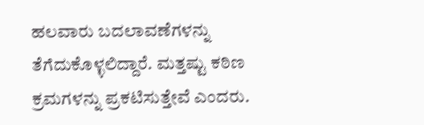ಹಲವಾರು ಬದಲಾವಣೆಗಳನ್ನು ತೆಗೆದುಕೊಳ್ಳಲಿದ್ದಾರೆ. ಮತ್ತಷ್ಟು ಕಠಿಣ ಕ್ರಮಗಳನ್ನು ಪ್ರಕಟಿಸುತ್ತೇವೆ ಎಂದರು.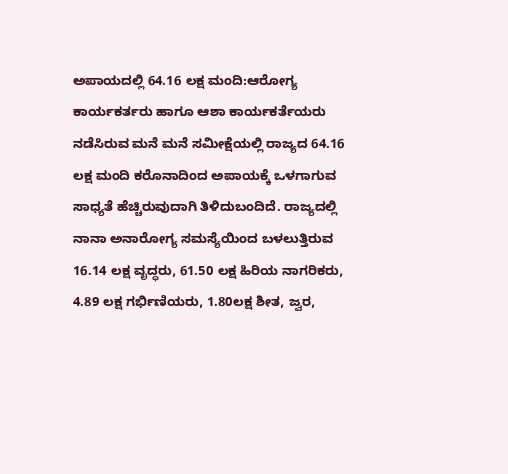ಅಪಾಯದಲ್ಲಿ 64.16 ಲಕ್ಷ ಮಂದಿ:ಆರೋಗ್ಯ ಕಾರ್ಯಕರ್ತರು ಹಾಗೂ ಆಶಾ ಕಾರ್ಯಕರ್ತೆಯರು ನಡೆಸಿರುವ ಮನೆ ಮನೆ ಸಮೀಕ್ಷೆಯಲ್ಲಿ ರಾಜ್ಯದ 64.16 ಲಕ್ಷ ಮಂದಿ ಕರೊನಾದಿಂದ ಅಪಾಯಕ್ಕೆ ಒಳಗಾಗುವ ಸಾಧ್ಯತೆ ಹೆಚ್ಚಿರುವುದಾಗಿ ತಿಳಿದುಬಂದಿದೆ. ರಾಜ್ಯದಲ್ಲಿ ನಾನಾ ಅನಾರೋಗ್ಯ ಸಮಸ್ಯೆಯಿಂದ ಬಳಲುತ್ತಿರುವ 16.14 ಲಕ್ಷ ವೃದ್ಧರು, 61.50 ಲಕ್ಷ ಹಿರಿಯ ನಾಗರಿಕರು, 4.89 ಲಕ್ಷ ಗರ್ಭಿಣಿಯರು, 1.80ಲಕ್ಷ ಶೀತ, ಜ್ವರ,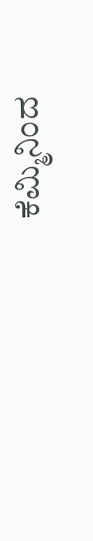ಕೆಮ್ಮಿನಿಂದ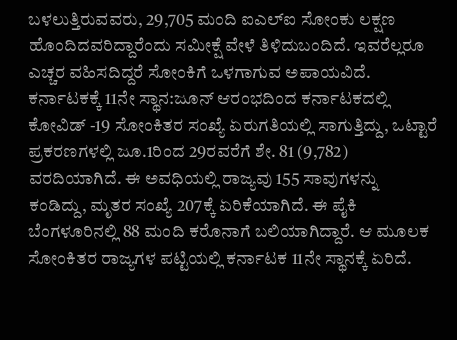ಬಳಲುತ್ತಿರುವವರು, 29,705 ಮಂದಿ ಐಎಲ್ಐ ಸೋಂಕು ಲಕ್ಷಣ ಹೊಂದಿದವರಿದ್ದಾರೆಂದು ಸಮೀಕ್ಷೆ ವೇಳೆ ತಿಳಿದುಬಂದಿದೆ. ಇವರೆಲ್ಲರೂ ಎಚ್ಚರ ವಹಿಸದಿದ್ದರೆ ಸೋಂಕಿಗೆ ಒಳಗಾಗುವ ಅಪಾಯವಿದೆ.
ಕರ್ನಾಟಕಕ್ಕೆ 11ನೇ ಸ್ಥಾನ:ಜೂನ್ ಆರಂಭದಿಂದ ಕರ್ನಾಟಕದಲ್ಲಿ ಕೋವಿಡ್ -19 ಸೋಂಕಿತರ ಸಂಖ್ಯೆ ಏರುಗತಿಯಲ್ಲಿ ಸಾಗುತ್ತಿದ್ದು, ಒಟ್ಟಾರೆ ಪ್ರಕರಣಗಳಲ್ಲಿ ಜೂ.1ರಿಂದ 29ರವರೆಗೆ ಶೇ. 81 (9,782) ವರದಿಯಾಗಿದೆ. ಈ ಅವಧಿಯಲ್ಲಿ ರಾಜ್ಯವು 155 ಸಾವುಗಳನ್ನು ಕಂಡಿದ್ದು, ಮೃತರ ಸಂಖ್ಯೆ 207ಕ್ಕೆ ಏರಿಕೆಯಾಗಿದೆ. ಈ ಪೈಕಿ ಬೆಂಗಳೂರಿನಲ್ಲಿ 88 ಮಂದಿ ಕರೊನಾಗೆ ಬಲಿಯಾಗಿದ್ದಾರೆ. ಆ ಮೂಲಕ ಸೋಂಕಿತರ ರಾಜ್ಯಗಳ ಪಟ್ಟಿಯಲ್ಲಿ ಕರ್ನಾಟಕ 11ನೇ ಸ್ಥಾನಕ್ಕೆ ಏರಿದೆ.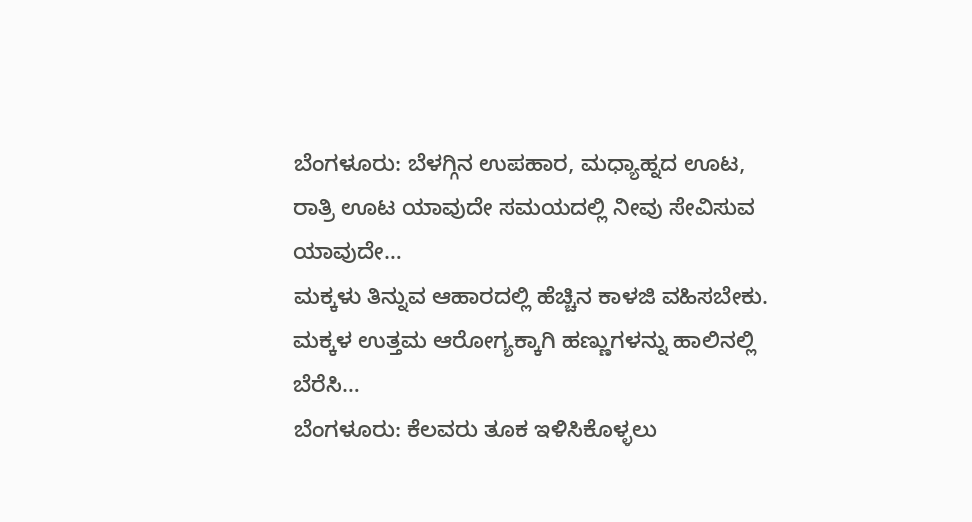ಬೆಂಗಳೂರು: ಬೆಳಗ್ಗಿನ ಉಪಹಾರ, ಮಧ್ಯಾಹ್ನದ ಊಟ, ರಾತ್ರಿ ಊಟ ಯಾವುದೇ ಸಮಯದಲ್ಲಿ ನೀವು ಸೇವಿಸುವ ಯಾವುದೇ…
ಮಕ್ಕಳು ತಿನ್ನುವ ಆಹಾರದಲ್ಲಿ ಹೆಚ್ಚಿನ ಕಾಳಜಿ ವಹಿಸಬೇಕು. ಮಕ್ಕಳ ಉತ್ತಮ ಆರೋಗ್ಯಕ್ಕಾಗಿ ಹಣ್ಣುಗಳನ್ನು ಹಾಲಿನಲ್ಲಿ ಬೆರೆಸಿ…
ಬೆಂಗಳೂರು: ಕೆಲವರು ತೂಕ ಇಳಿಸಿಕೊಳ್ಳಲು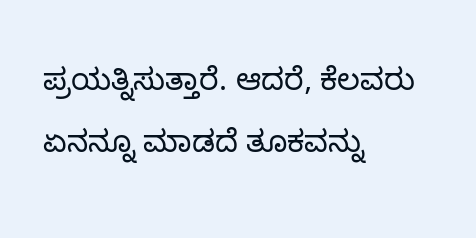ಪ್ರಯತ್ನಿಸುತ್ತಾರೆ. ಆದರೆ, ಕೆಲವರು ಏನನ್ನೂ ಮಾಡದೆ ತೂಕವನ್ನು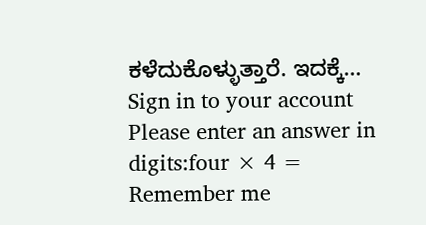ಕಳೆದುಕೊಳ್ಳುತ್ತಾರೆ. ಇದಕ್ಕೆ…
Sign in to your account
Please enter an answer in digits:four × 4 =
Remember me